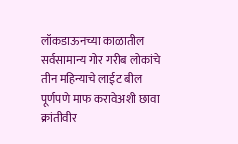लॉकडाऊनच्या काळातील सर्वसामान्य गोर गरीब लोकांचे तीन महिन्याचे लाईट बील पूर्णपणे माफ करावेअशी छावा क्रांतीवीर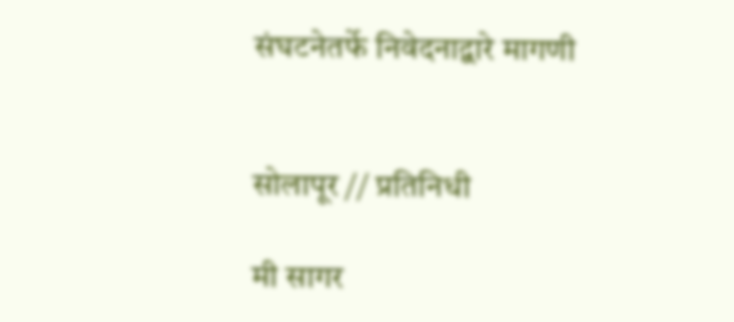संघटनेतर्फे निवेदनाद्वारे मागणी


सोलापूर // प्रतिनिधी

मी सागर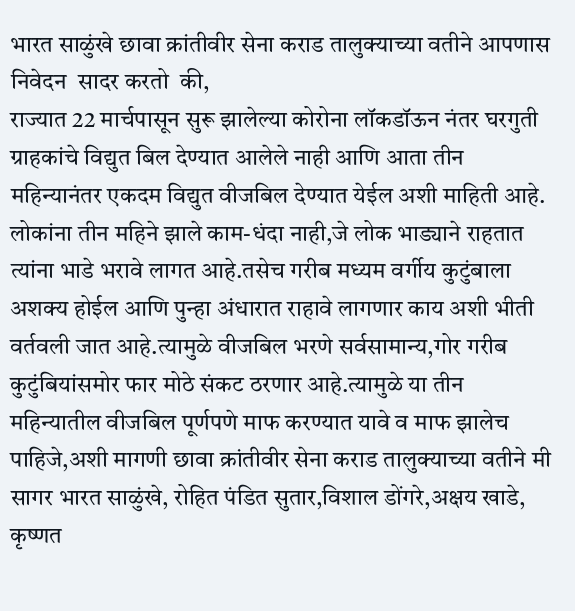भारत साळुंखे छावा क्रांतीवीर सेना कराड तालुक्याच्या वतीने आपणास निवेदन  सादर करतो  की,
राज्यात 22 मार्चपासून सुरू झालेल्या कोरोना लॉकडॉऊन नंतर घरगुती ग्राहकांचे विद्युत बिल देण्यात आलेले नाही आणि आता तीन महिन्यानंतर एकदम विद्युत वीजबिल देण्यात येईल अशी माहिती आहे.
लोकांना तीन महिने झाले काम-धंदा नाही,जे लोक भाड्याने राहतात त्यांना भाडे भरावे लागत आहे.तसेच गरीब मध्यम वर्गीय कुटुंबाला अशक्य होईल आणि पुन्हा अंधारात राहावे लागणार काय अशी भीती वर्तवली जात आहे.त्यामुळे वीजबिल भरणे सर्वसामान्य,गोर गरीब कुटुंबियांसमोर फार मोठे संकट ठरणार आहे.त्यामुळे या तीन महिन्यातील वीजबिल पूर्णपणे माफ करण्यात यावे व माफ झालेच पाहिजे,अशी मागणी छावा क्रांतीवीर सेना कराड तालुक्याच्या वतीने मी सागर भारत साळुंखे, रोहित पंडित सुतार,विशाल डोंगरे,अक्षय खाडे, कृष्णत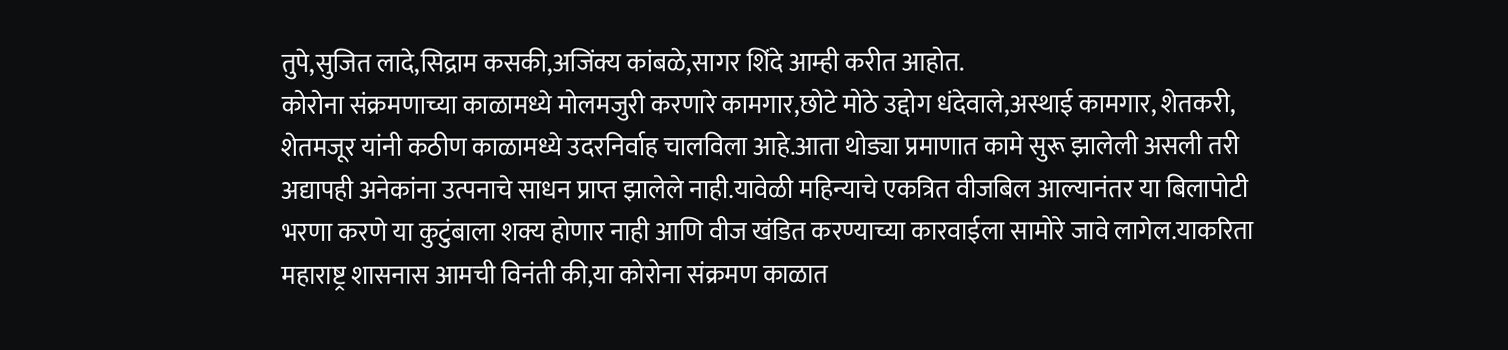तुपे,सुजित लादे,सिद्राम कसकी,अजिंक्य कांबळे,सागर शिंदे आम्ही करीत आहोत.
कोरोना संक्रमणाच्या काळामध्ये मोलमजुरी करणारे कामगार,छोटे मोठे उद्दोग धंदेवाले,अस्थाई कामगार, शेतकरी, शेतमजूर यांनी कठीण काळामध्ये उदरनिर्वाह चालविला आहे.आता थोड्या प्रमाणात कामे सुरू झालेली असली तरी अद्यापही अनेकांना उत्पनाचे साधन प्राप्त झालेले नाही.यावेळी महिन्याचे एकत्रित वीजबिल आल्यानंतर या बिलापोटी भरणा करणे या कुटुंबाला शक्य होणार नाही आणि वीज खंडित करण्याच्या कारवाईला सामोरे जावे लागेल.याकरिता महाराष्ट्र शासनास आमची विनंती की,या कोरोना संक्रमण काळात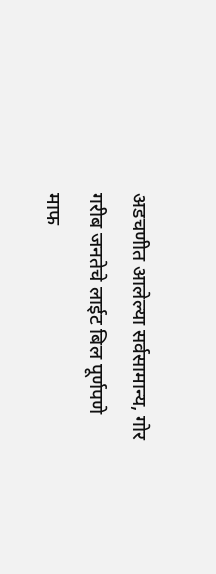अडचणीत आलेल्या सर्वसामान्य, गोर गरीब जनतेचे लाईट बिल पूर्णपणे माफ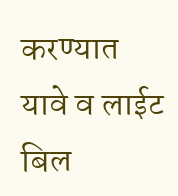करण्यात यावे व लाईट बिल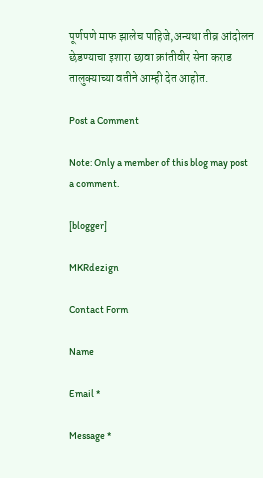पूर्णपणे माफ झालेच पाहिजे,अन्यथा तीव्र आंदोलन छेडण्याचा इशारा छावा क्रांतीवीर सेना कराड तालुक्याच्या वतीने आम्ही देत आहोत.

Post a Comment

Note: Only a member of this blog may post a comment.

[blogger]

MKRdezign

Contact Form

Name

Email *

Message *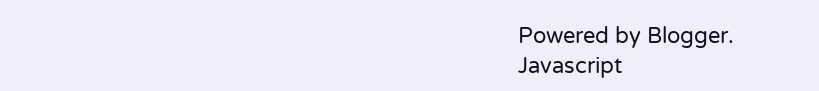Powered by Blogger.
Javascript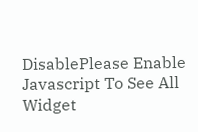DisablePlease Enable Javascript To See All Widget